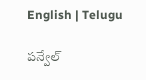English | Telugu

పన్వేల్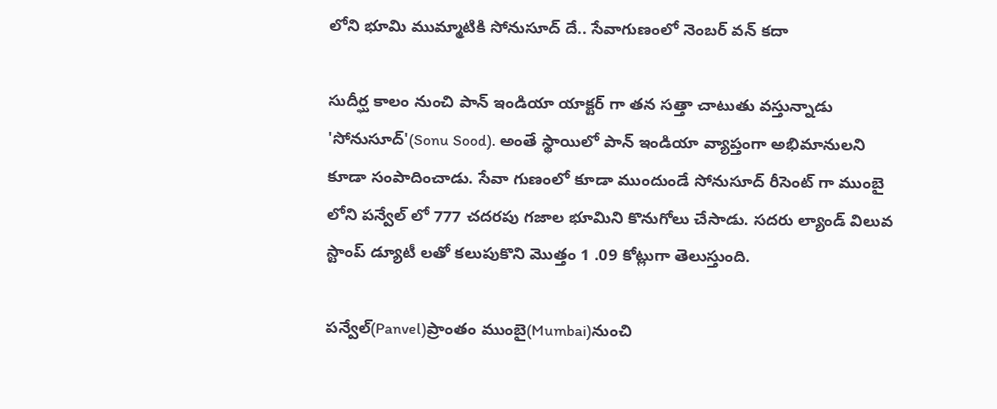లోని భూమి ముమ్మాటికి సోనుసూద్ దే.. సేవాగుణంలో నెంబర్ వన్ కదా

సుదీర్ఘ కాలం నుంచి పాన్ ఇండియా యాక్టర్ గా తన సత్తా చాటుతు వస్తున్నాడు 'సోనుసూద్'(Sonu Sood). అంతే స్థాయిలో పాన్ ఇండియా వ్యాప్తంగా అభిమానులని కూడా సంపాదించాడు. సేవా గుణంలో కూడా ముందుండే సోనుసూద్ రీసెంట్ గా ముంబై లోని పన్వేల్ లో 777 చదరపు గజాల భూమిని కొనుగోలు చేసాడు. సదరు ల్యాండ్ విలువ స్టాంప్ డ్యూటీ లతో కలుపుకొని మొత్తం 1 .09 కోట్లుగా తెలుస్తుంది.

పన్వేల్(Panvel)ప్రాంతం ముంబై(Mumbai)నుంచి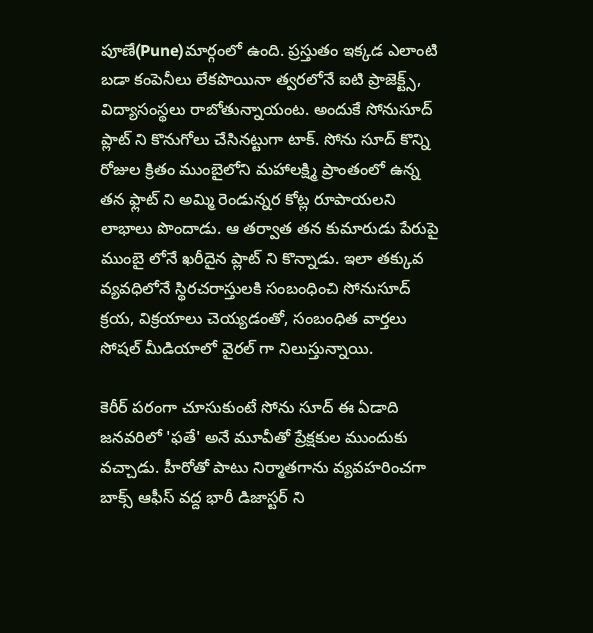పూణే(Pune)మార్గంలో ఉంది. ప్రస్తుతం ఇక్కడ ఎలాంటి బడా కంపెనీలు లేకపొయినా త్వరలోనే ఐటి ప్రాజెక్ట్స్, విద్యాసంస్థలు రాబోతున్నాయంట. అందుకే సోనుసూద్ ప్లాట్ ని కొనుగోలు చేసినట్టుగా టాక్. సోను సూద్ కొన్ని రోజుల క్రితం ముంబైలోని మహాలక్ష్మి ప్రాంతంలో ఉన్న తన ఫ్లాట్ ని అమ్మి రెండున్నర కోట్ల రూపాయలని లాభాలు పొందాడు. ఆ తర్వాత తన కుమారుడు పేరుపై ముంబై లోనే ఖరీదైన ప్లాట్ ని కొన్నాడు. ఇలా తక్కువ వ్యవధిలోనే స్థిరచరాస్తులకి సంబంధించి సోనుసూద్ క్రయ, విక్రయాలు చెయ్యడంతో, సంబంధిత వార్తలు సోషల్ మీడియాలో వైరల్ గా నిలుస్తున్నాయి.

కెరీర్ పరంగా చూసుకుంటే సోను సూద్ ఈ ఏడాది జనవరిలో 'ఫతే' అనే మూవీతో ప్రేక్షకుల ముందుకు వచ్చాడు. హీరోతో పాటు నిర్మాతగాను వ్యవహరించగా బాక్స్ ఆఫీస్ వద్ద భారీ డిజాస్టర్ ని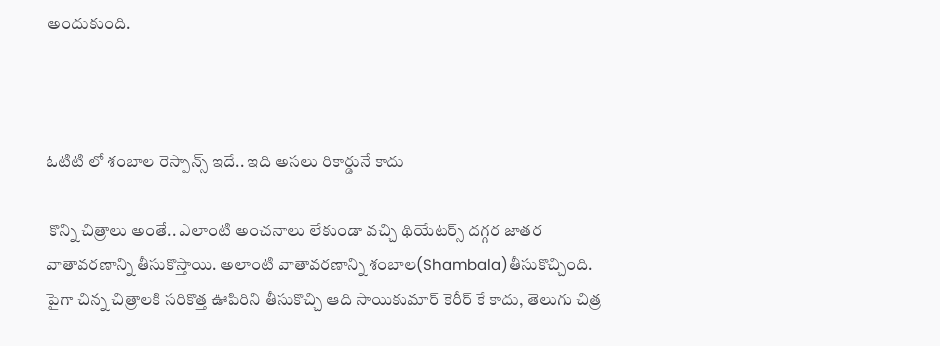అందుకుంది.



ఓటిటి లో శంబాల రెస్పాన్స్ ఇదే.. ఇది అసలు రికార్డునే కాదు

 కొన్ని చిత్రాలు అంతే.. ఎలాంటి అంచనాలు లేకుండా వచ్చి థియేటర్స్ దగ్గర జాతర వాతావరణాన్ని తీసుకొస్తాయి. అలాంటి వాతావరణాన్ని శంబాల(Shambala)తీసుకొచ్చింది. పైగా చిన్న చిత్రాలకి సరికొత్త ఊపిరిని తీసుకొచ్చి ఆది సాయికుమార్ కెరీర్ కే కాదు, తెలుగు చిత్ర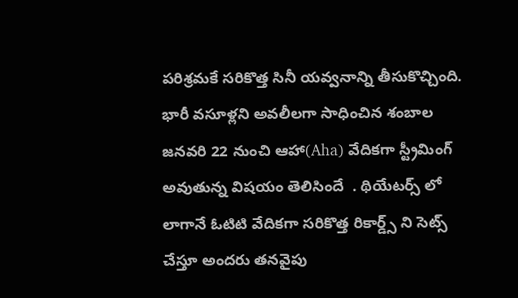పరిశ్రమకే సరికొత్త సినీ యవ్వనాన్ని తీసుకొచ్చింది. భారీ వసూళ్లని అవలీలగా సాధించిన శంబాల జనవరి 22 నుంచి ఆహా(Aha) వేదికగా స్ట్రీమింగ్ అవుతున్న విషయం తెలిసిందే  . థియేటర్స్ లో లాగానే ఓటిటి వేదికగా సరికొత్త రికార్డ్స్ ని సెట్స్ చేస్తూ అందరు తనవైపు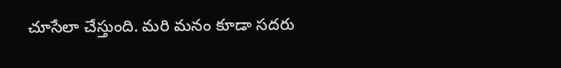చూసేలా చేస్తుంది. మరి మనం కూడా సదరు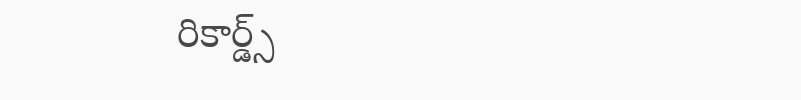రికార్డ్స్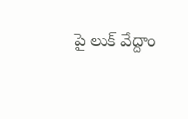పై లుక్ వేద్దాం